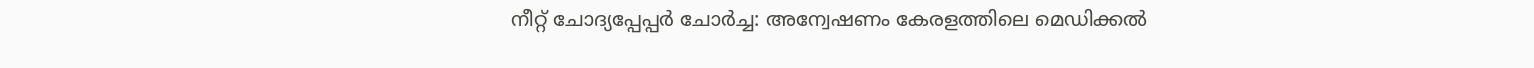നീറ്റ് ചോദ്യപ്പേപ്പര്‍ ചോര്‍ച്ച: അന്വേഷണം കേരളത്തിലെ മെഡിക്കല്‍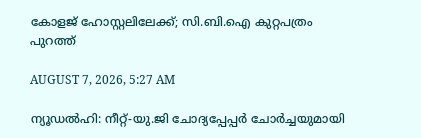കോളജ് ഹോസ്റ്റലിലേക്ക്; സി.ബി.ഐ കുറ്റപത്രം പുറത്ത്

AUGUST 7, 2026, 5:27 AM

ന്യൂഡല്‍ഹി: നീറ്റ്-യു.ജി ചോദ്യപ്പേപ്പര്‍ ചോര്‍ച്ചയുമായി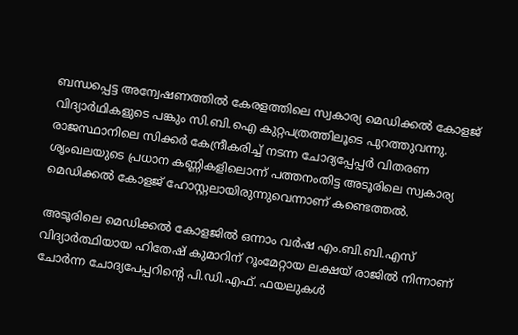ബന്ധപ്പെട്ട അന്വേഷണത്തില്‍ കേരളത്തിലെ സ്വകാര്യ മെഡിക്കല്‍ കോളജ് വിദ്യാര്‍ഥികളുടെ പങ്കും സി.ബി.ഐ കുറ്റപത്രത്തിലൂടെ പുറത്തുവന്നു. രാജസ്ഥാനിലെ സിക്കര്‍ കേന്ദ്രീകരിച്ച് നടന്ന ചോദ്യപ്പേപ്പര്‍ വിതരണ ശൃംഖലയുടെ പ്രധാന കണ്ണികളിലൊന്ന് പത്തനംതിട്ട അടൂരിലെ സ്വകാര്യ മെഡിക്കല്‍ കോളജ് ഹോസ്റ്റലായിരുന്നുവെന്നാണ് കണ്ടെത്തല്‍.

അടൂരിലെ മെഡിക്കല്‍ കോളജില്‍ ഒന്നാം വര്‍ഷ എം.ബി.ബി.എസ് വിദ്യാര്‍ത്ഥിയായ ഹിതേഷ് കുമാറിന് റൂംമേറ്റായ ലക്ഷയ് രാജില്‍ നിന്നാണ് ചോര്‍ന്ന ചോദ്യപേപ്പറിന്റെ പി.ഡി.എഫ്. ഫയലുകള്‍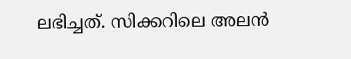ലഭിച്ചത്. സിക്കറിലെ അലന്‍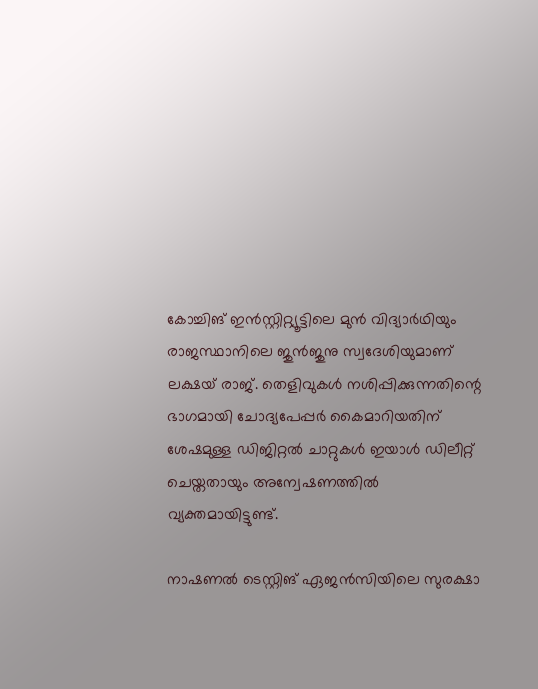കോച്ചിങ് ഇന്‍സ്റ്റിറ്റ്യൂട്ടിലെ മുന്‍ വിദ്യാര്‍ഥിയും രാജസ്ഥാനിലെ ജുന്‍ജുനു സ്വദേശിയുമാണ് ലക്ഷയ് രാജ്. തെളിവുകള്‍ നശിപ്പിക്കുന്നതിന്റെ ഭാഗമായി ചോദ്യപേപ്പര്‍ കൈമാറിയതിന് ശേഷമുള്ള ഡിജിറ്റല്‍ ചാറ്റുകള്‍ ഇയാള്‍ ഡിലീറ്റ് ചെയ്തതായും അന്വേഷണത്തില്‍ വ്യക്തമായിട്ടുണ്ട്.

നാഷണല്‍ ടെസ്റ്റിങ് ഏജന്‍സിയിലെ സുരക്ഷാ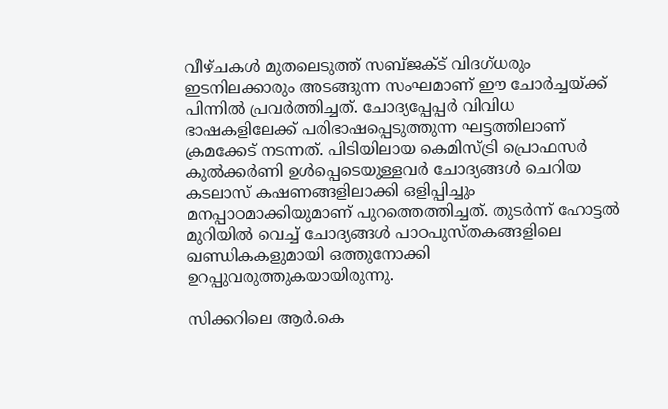വീഴ്ചകള്‍ മുതലെടുത്ത് സബ്ജക്ട് വിദഗ്ധരും ഇടനിലക്കാരും അടങ്ങുന്ന സംഘമാണ് ഈ ചോര്‍ച്ചയ്ക്ക് പിന്നില്‍ പ്രവര്‍ത്തിച്ചത്. ചോദ്യപ്പേപ്പര്‍ വിവിധ ഭാഷകളിലേക്ക് പരിഭാഷപ്പെടുത്തുന്ന ഘട്ടത്തിലാണ് ക്രമക്കേട് നടന്നത്. പിടിയിലായ കെമിസ്ട്രി പ്രൊഫസര്‍ കുല്‍ക്കര്‍ണി ഉള്‍പ്പെടെയുള്ളവര്‍ ചോദ്യങ്ങള്‍ ചെറിയ കടലാസ് കഷണങ്ങളിലാക്കി ഒളിപ്പിച്ചും മനപ്പാഠമാക്കിയുമാണ് പുറത്തെത്തിച്ചത്. തുടര്‍ന്ന് ഹോട്ടല്‍ മുറിയില്‍ വെച്ച് ചോദ്യങ്ങള്‍ പാഠപുസ്തകങ്ങളിലെ ഖണ്ഡികകളുമായി ഒത്തുനോക്കി ഉറപ്പുവരുത്തുകയായിരുന്നു.

സിക്കറിലെ ആര്‍.കെ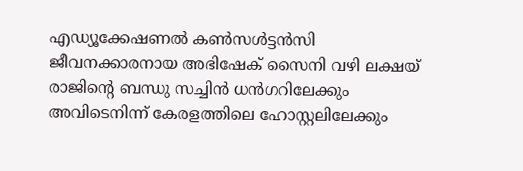എഡ്യൂക്കേഷണല്‍ കണ്‍സള്‍ട്ടന്‍സി ജീവനക്കാരനായ അഭിഷേക് സൈനി വഴി ലക്ഷയ് രാജിന്റെ ബന്ധു സച്ചിന്‍ ധന്‍ഗറിലേക്കും അവിടെനിന്ന് കേരളത്തിലെ ഹോസ്റ്റലിലേക്കും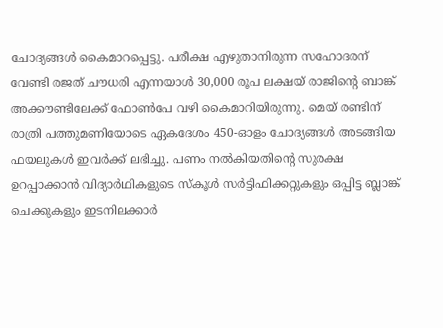ചോദ്യങ്ങള്‍ കൈമാറപ്പെട്ടു. പരീക്ഷ എഴുതാനിരുന്ന സഹോദരന് വേണ്ടി രജത് ചൗധരി എന്നയാള്‍ 30,000 രൂപ ലക്ഷയ് രാജിന്റെ ബാങ്ക് അക്കൗണ്ടിലേക്ക് ഫോണ്‍പേ വഴി കൈമാറിയിരുന്നു. മെയ് രണ്ടിന് രാത്രി പത്തുമണിയോടെ ഏകദേശം 450-ഓളം ചോദ്യങ്ങള്‍ അടങ്ങിയ ഫയലുകള്‍ ഇവര്‍ക്ക് ലഭിച്ചു. പണം നല്‍കിയതിന്റെ സുരക്ഷ ഉറപ്പാക്കാന്‍ വിദ്യാര്‍ഥികളുടെ സ്‌കൂള്‍ സര്‍ട്ടിഫിക്കറ്റുകളും ഒപ്പിട്ട ബ്ലാങ്ക് ചെക്കുകളും ഇടനിലക്കാര്‍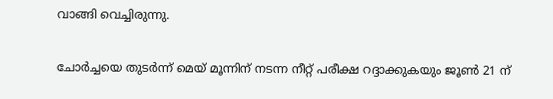വാങ്ങി വെച്ചിരുന്നു.

ചോര്‍ച്ചയെ തുടര്‍ന്ന് മെയ് മൂന്നിന് നടന്ന നീറ്റ് പരീക്ഷ റദ്ദാക്കുകയും ജൂണ്‍ 21 ന്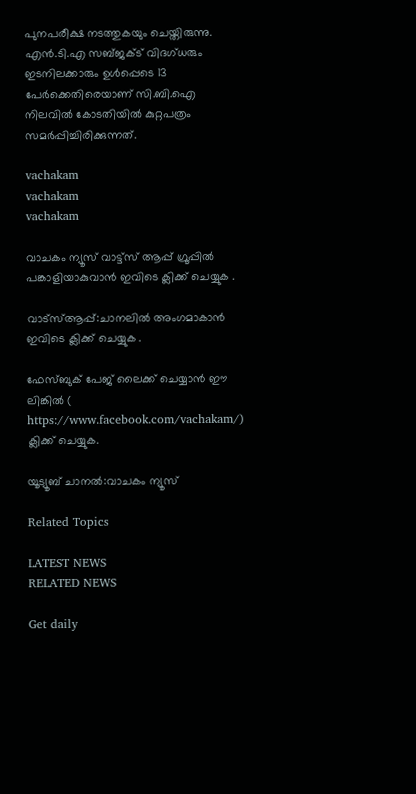പുനപരീക്ഷ നടത്തുകയും ചെയ്തിരുന്നു. എന്‍.ടി.എ സബ്ജക്ട് വിദഗ്ധരും ഇടനിലക്കാരും ഉള്‍പ്പെടെ 13 പേര്‍ക്കെതിരെയാണ് സി.ബി.ഐ നിലവില്‍ കോടതിയില്‍ കുറ്റപത്രം സമര്‍പ്പിച്ചിരിക്കുന്നത്.

vachakam
vachakam
vachakam

വാചകം ന്യൂസ് വാട്ട്സ് ആപ്പ് ഗ്രൂപ്പിൽ പങ്കാളിയാകുവാൻ ഇവിടെ ക്ലിക്ക് ചെയ്യുക .

വാട്സ്ആപ്പ്:ചാനലിൽ അംഗമാകാൻ ഇവിടെ ക്ലിക്ക് ചെയ്യുക .

ഫേസ്ബുക് പേജ് ലൈക്ക് ചെയ്യാൻ ഈ ലിങ്കിൽ (
https://www.facebook.com/vachakam/) ക്ലിക്ക് ചെയ്യുക.

യൂട്യൂബ് ചാനൽ:വാചകം ന്യൂസ്

Related Topics

LATEST NEWS
RELATED NEWS

Get daily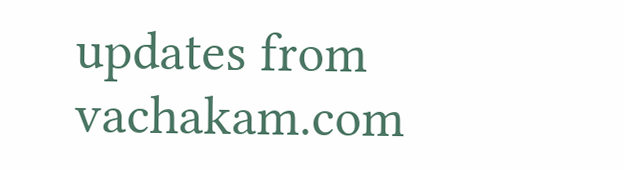updates from vachakam.com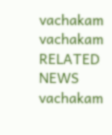vachakam
vachakam
RELATED NEWS
vachakam